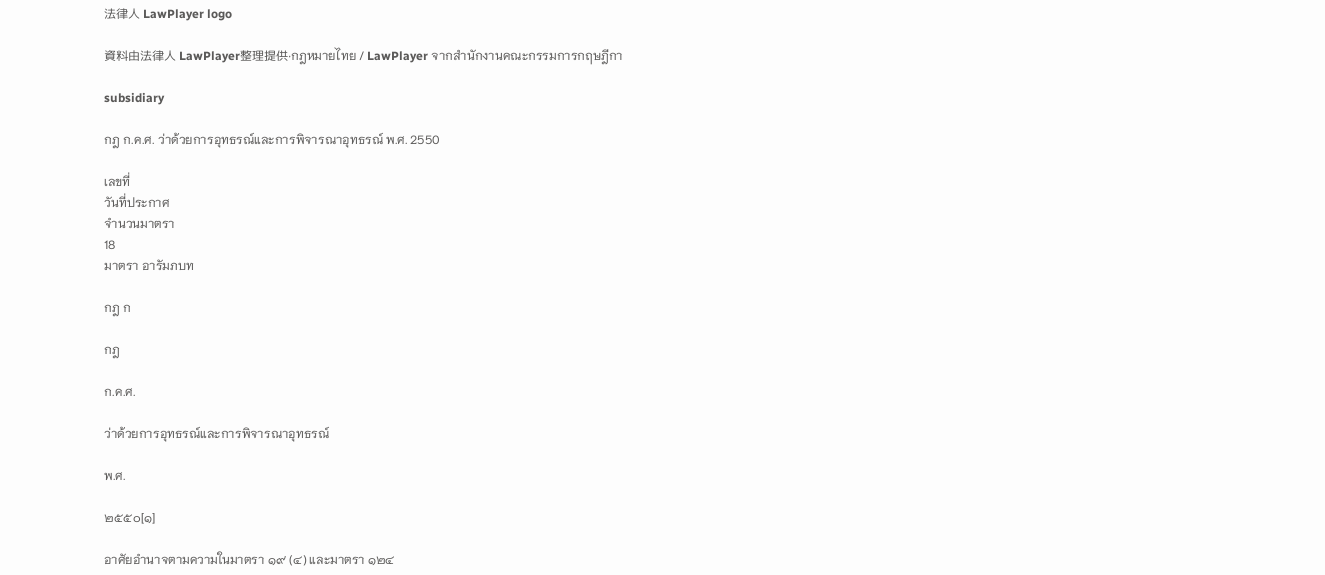法律人 LawPlayer logo

資料由法律人 LawPlayer整理提供·กฎหมายไทย / LawPlayer จากสำนักงานคณะกรรมการกฤษฎีกา

subsidiary

กฎ ก.ค.ศ. ว่าด้วยการอุทธรณ์และการพิจารณาอุทธรณ์ พ.ศ. 2550

เลขที่
วันที่ประกาศ
จำนวนมาตรา
18
มาตรา อารัมภบท

กฎ ก

กฎ

ก.ค.ศ.

ว่าด้วยการอุทธรณ์และการพิจารณาอุทธรณ์

พ.ศ.

๒๕๕๐[๑]

อาศัยอำนาจตามความในมาตรา ๑๙ (๔) และมาตรา ๑๒๔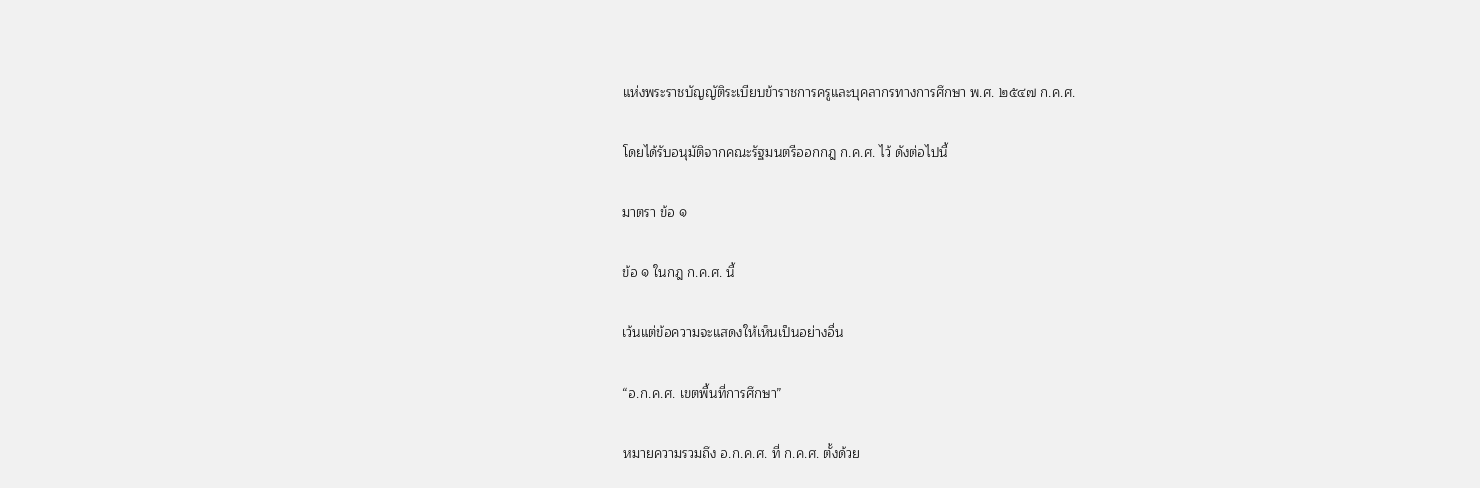แห่งพระราชบัญญัติระเบียบข้าราชการครูและบุคลากรทางการศึกษา พ.ศ. ๒๕๔๗ ก.ค.ศ.

โดยได้รับอนุมัติจากคณะรัฐมนตรีออกกฎ ก.ค.ศ. ไว้ ดังต่อไปนี้

มาตรา ข้อ ๑

ข้อ ๑ ในกฎ ก.ค.ศ. นี้

เว้นแต่ข้อความจะแสดงให้เห็นเป็นอย่างอื่น

“อ.ก.ค.ศ. เขตพื้นที่การศึกษา”

หมายความรวมถึง อ.ก.ค.ศ. ที่ ก.ค.ศ. ตั้งด้วย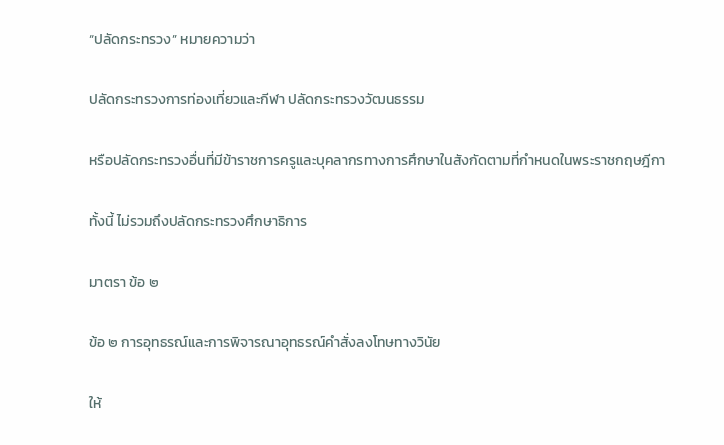“ปลัดกระทรวง” หมายความว่า

ปลัดกระทรวงการท่องเที่ยวและกีฬา ปลัดกระทรวงวัฒนธรรม

หรือปลัดกระทรวงอื่นที่มีข้าราชการครูและบุคลากรทางการศึกษาในสังกัดตามที่กำหนดในพระราชกฤษฎีกา

ทั้งนี้ ไม่รวมถึงปลัดกระทรวงศึกษาธิการ

มาตรา ข้อ ๒

ข้อ ๒ การอุทธรณ์และการพิจารณาอุทธรณ์คำสั่งลงโทษทางวินัย

ให้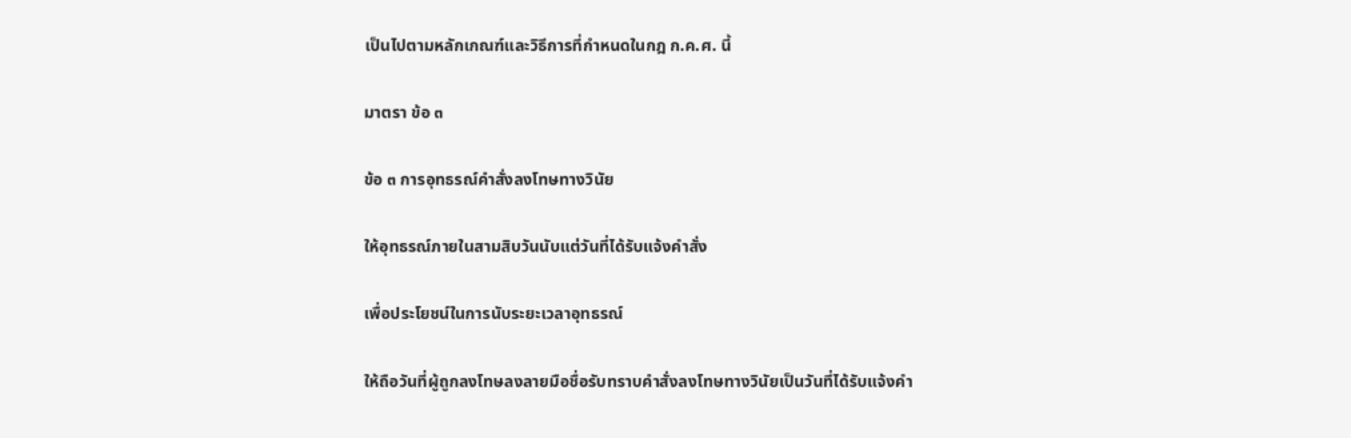เป็นไปตามหลักเกณฑ์และวิธีการที่กำหนดในกฎ ก.ค.ศ. นี้

มาตรา ข้อ ๓

ข้อ ๓ การอุทธรณ์คำสั่งลงโทษทางวินัย

ให้อุทธรณ์ภายในสามสิบวันนับแต่วันที่ได้รับแจ้งคำสั่ง

เพื่อประโยชน์ในการนับระยะเวลาอุทธรณ์

ให้ถือวันที่ผู้ถูกลงโทษลงลายมือชื่อรับทราบคำสั่งลงโทษทางวินัยเป็นวันที่ได้รับแจ้งคำ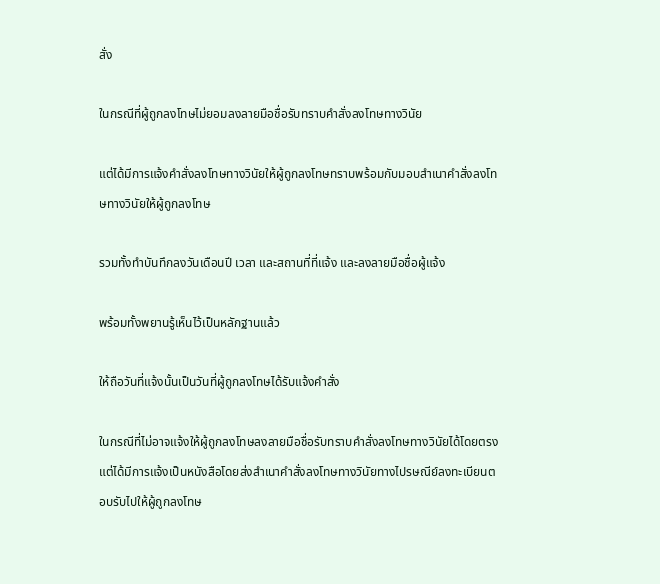สั่ง

ในกรณีที่ผู้ถูกลงโทษไม่ยอมลงลายมือชื่อรับทราบคำสั่งลงโทษทางวินัย

แต่ได้มีการแจ้งคำสั่งลงโทษทางวินัยให้ผู้ถูกลงโทษทราบพร้อมกับมอบสำเนาคำสั่งลงโทษทางวินัยให้ผู้ถูกลงโทษ

รวมทั้งทำบันทึกลงวันเดือนปี เวลา และสถานที่ที่แจ้ง และลงลายมือชื่อผู้แจ้ง

พร้อมทั้งพยานรู้เห็นไว้เป็นหลักฐานแล้ว

ให้ถือวันที่แจ้งนั้นเป็นวันที่ผู้ถูกลงโทษได้รับแจ้งคำสั่ง

ในกรณีที่ไม่อาจแจ้งให้ผู้ถูกลงโทษลงลายมือชื่อรับทราบคำสั่งลงโทษทางวินัยได้โดยตรงแต่ได้มีการแจ้งเป็นหนังสือโดยส่งสำเนาคำสั่งลงโทษทางวินัยทางไปรษณีย์ลงทะเบียนตอบรับไปให้ผู้ถูกลงโทษ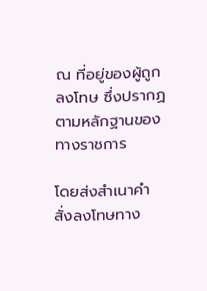ณ ที่อยู่ของผู้ถูกลงโทษ ซึ่งปรากฏตามหลักฐานของทางราชการ

โดยส่งสำเนาคำสั่งลงโทษทาง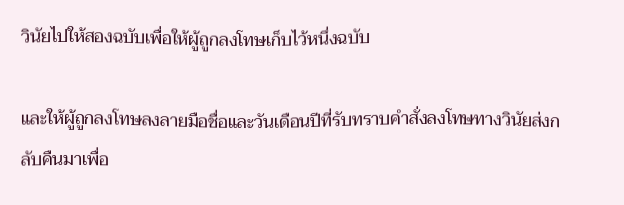วินัยไปให้สองฉบับเพื่อให้ผู้ถูกลงโทษเก็บไว้หนึ่งฉบับ

และให้ผู้ถูกลงโทษลงลายมือชื่อและวันเดือนปีที่รับทราบคำสั่งลงโทษทางวินัยส่งกลับคืนมาเพื่อ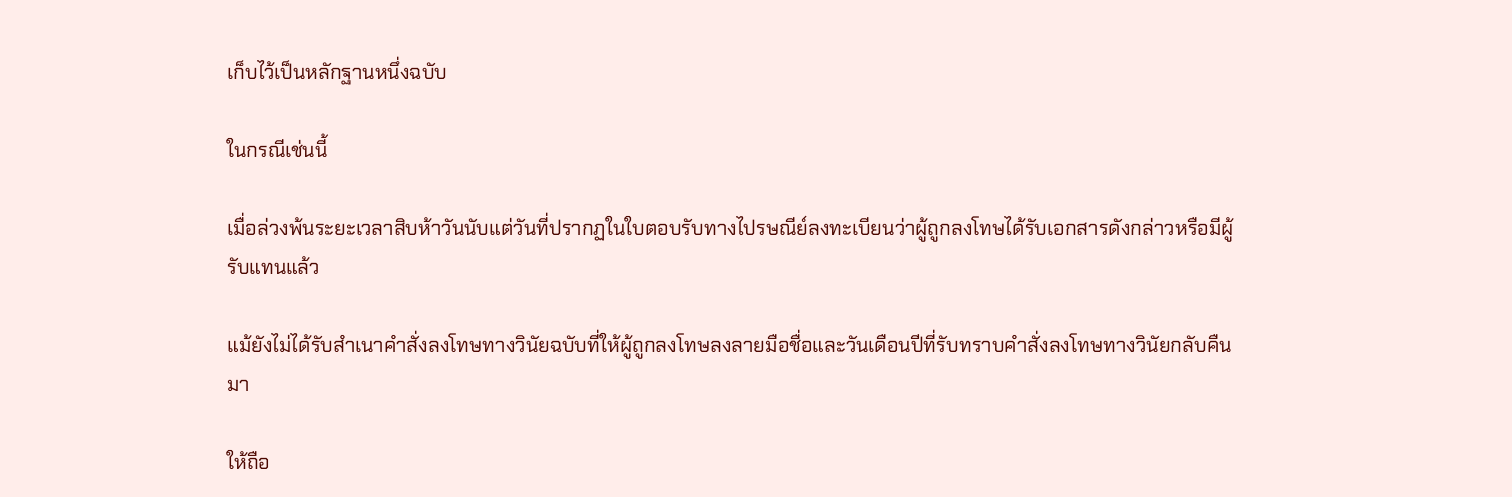เก็บไว้เป็นหลักฐานหนึ่งฉบับ

ในกรณีเช่นนี้

เมื่อล่วงพ้นระยะเวลาสิบห้าวันนับแต่วันที่ปรากฏในใบตอบรับทางไปรษณีย์ลงทะเบียนว่าผู้ถูกลงโทษได้รับเอกสารดังกล่าวหรือมีผู้รับแทนแล้ว

แม้ยังไม่ได้รับสำเนาคำสั่งลงโทษทางวินัยฉบับที่ให้ผู้ถูกลงโทษลงลายมือชื่อและวันเดือนปีที่รับทราบคำสั่งลงโทษทางวินัยกลับคืนมา

ให้ถือ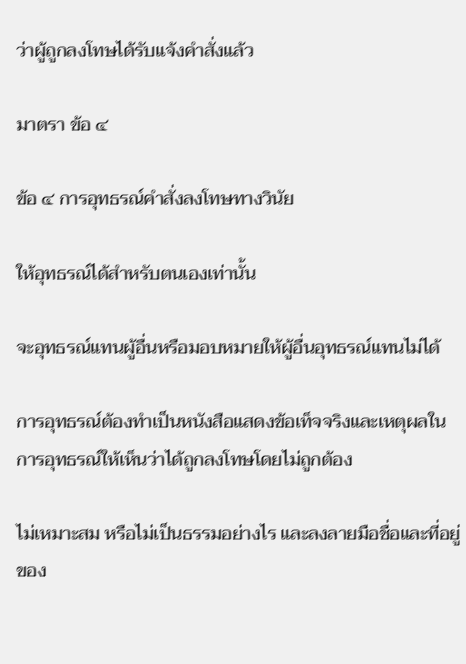ว่าผู้ถูกลงโทษได้รับแจ้งคำสั่งแล้ว

มาตรา ข้อ ๔

ข้อ ๔ การอุทธรณ์คำสั่งลงโทษทางวินัย

ให้อุทธรณ์ได้สำหรับตนเองเท่านั้น

จะอุทธรณ์แทนผู้อื่นหรือมอบหมายให้ผู้อื่นอุทธรณ์แทนไม่ได้

การอุทธรณ์ต้องทำเป็นหนังสือแสดงข้อเท็จจริงและเหตุผลในการอุทธรณ์ให้เห็นว่าได้ถูกลงโทษโดยไม่ถูกต้อง

ไม่เหมาะสม หรือไม่เป็นธรรมอย่างไร และลงลายมือชื่อและที่อยู่ของ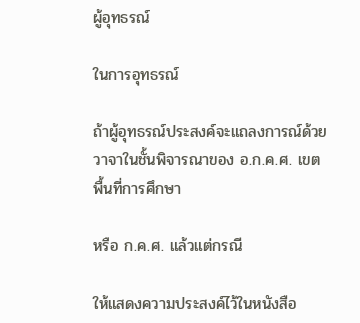ผู้อุทธรณ์

ในการอุทธรณ์

ถ้าผู้อุทธรณ์ประสงค์จะแถลงการณ์ด้วยวาจาในชั้นพิจารณาของ อ.ก.ค.ศ. เขตพื้นที่การศึกษา

หรือ ก.ค.ศ. แล้วแต่กรณี

ให้แสดงความประสงค์ไว้ในหนังสือ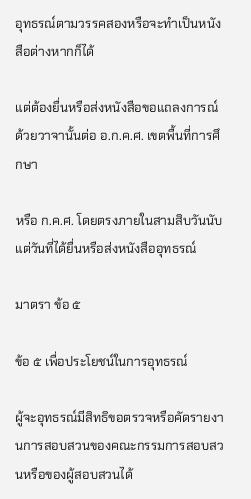อุทธรณ์ตามวรรคสองหรือจะทำเป็นหนังสือต่างหากก็ได้

แต่ต้องยื่นหรือส่งหนังสือขอแถลงการณ์ด้วยวาจานั้นต่อ อ.ก.ค.ศ. เขตพื้นที่การศึกษา

หรือ ก.ค.ศ. โดยตรงภายในสามสิบวันนับแต่วันที่ได้ยื่นหรือส่งหนังสืออุทธรณ์

มาตรา ข้อ ๕

ข้อ ๕ เพื่อประโยชน์ในการอุทธรณ์

ผู้จะอุทธรณ์มีสิทธิขอตรวจหรือคัดรายงานการสอบสวนของคณะกรรมการสอบสวนหรือของผู้สอบสวนได้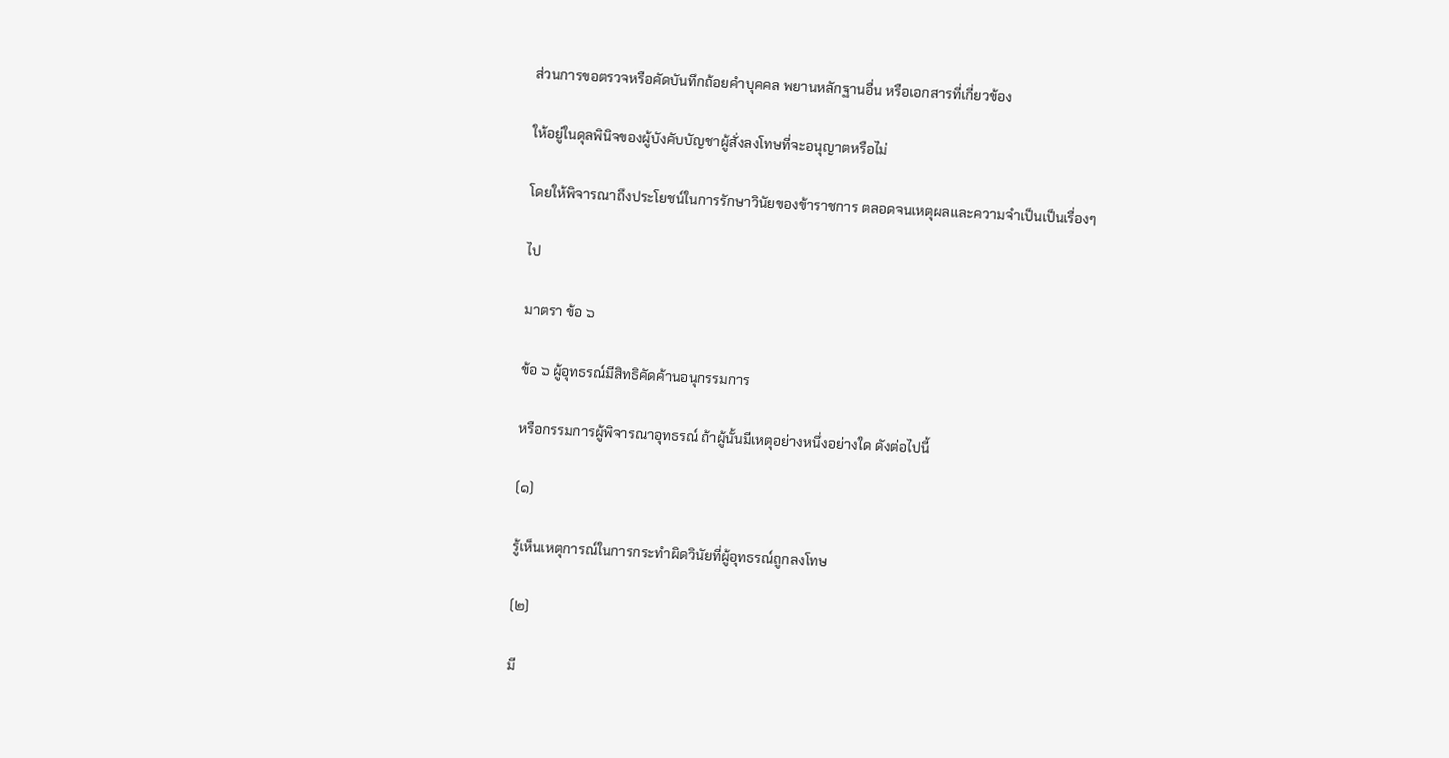ส่วนการขอตรวจหรือคัดบันทึกถ้อยคำบุคคล พยานหลักฐานอื่น หรือเอกสารที่เกี่ยวข้อง

ให้อยู่ในดุลพินิจของผู้บังคับบัญชาผู้สั่งลงโทษที่จะอนุญาตหรือไม่

โดยให้พิจารณาถึงประโยชน์ในการรักษาวินัยของข้าราชการ ตลอดจนเหตุผลและความจำเป็นเป็นเรื่องๆ

ไป

มาตรา ข้อ ๖

ข้อ ๖ ผู้อุทธรณ์มีสิทธิคัดค้านอนุกรรมการ

หรือกรรมการผู้พิจารณาอุทธรณ์ ถ้าผู้นั้นมีเหตุอย่างหนึ่งอย่างใด ดังต่อไปนี้

(๑)

รู้เห็นเหตุการณ์ในการกระทำผิดวินัยที่ผู้อุทธรณ์ถูกลงโทษ

(๒)

มี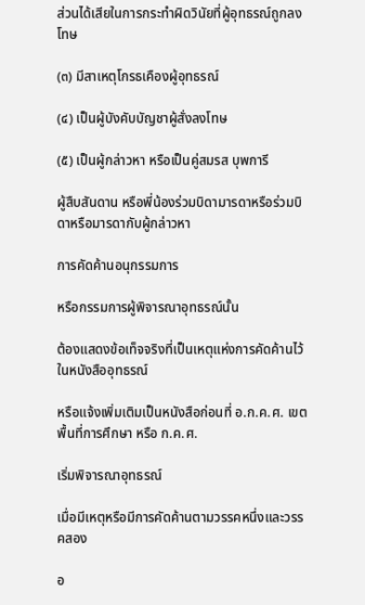ส่วนได้เสียในการกระทำผิดวินัยที่ผู้อุทธรณ์ถูกลงโทษ

(๓) มีสาเหตุโกรธเคืองผู้อุทธรณ์

(๔) เป็นผู้บังคับบัญชาผู้สั่งลงโทษ

(๕) เป็นผู้กล่าวหา หรือเป็นคู่สมรส บุพการี

ผู้สืบสันดาน หรือพี่น้องร่วมบิดามารดาหรือร่วมบิดาหรือมารดากับผู้กล่าวหา

การคัดค้านอนุกรรมการ

หรือกรรมการผู้พิจารณาอุทธรณ์นั้น

ต้องแสดงข้อเท็จจริงที่เป็นเหตุแห่งการคัดค้านไว้ในหนังสืออุทธรณ์

หรือแจ้งเพิ่มเติมเป็นหนังสือก่อนที่ อ.ก.ค.ศ. เขตพื้นที่การศึกษา หรือ ก.ค.ศ.

เริ่มพิจารณาอุทธรณ์

เมื่อมีเหตุหรือมีการคัดค้านตามวรรคหนึ่งและวรรคสอง

อ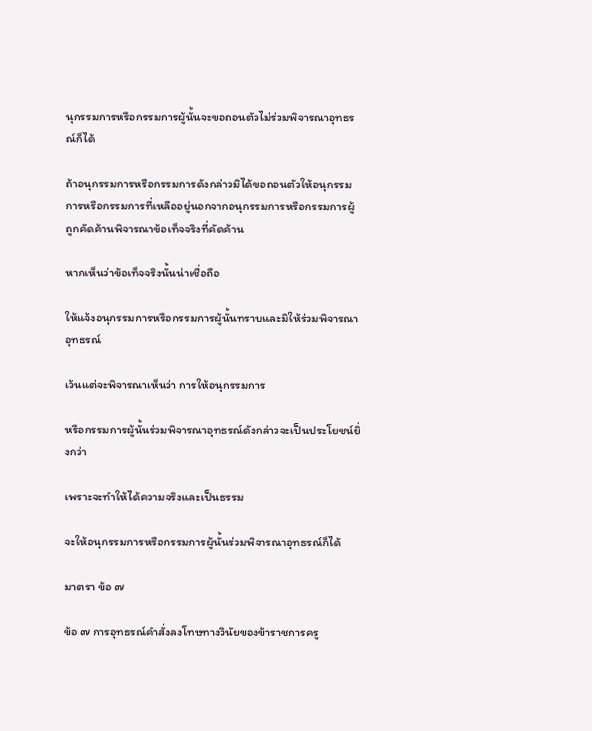นุกรรมการหรือกรรมการผู้นั้นจะขอถอนตัวไม่ร่วมพิจารณาอุทธรณ์ก็ได้

ถ้าอนุกรรมการหรือกรรมการดังกล่าวมิได้ขอถอนตัวให้อนุกรรมการหรือกรรมการที่เหลืออยู่นอกจากอนุกรรมการหรือกรรมการผู้ถูกคัดค้านพิจารณาข้อเท็จจริงที่คัดค้าน

หากเห็นว่าข้อเท็จจริงนั้นน่าเชื่อถือ

ให้แจ้งอนุกรรมการหรือกรรมการผู้นั้นทราบและมิให้ร่วมพิจารณาอุทธรณ์

เว้นแต่จะพิจารณาเห็นว่า การให้อนุกรรมการ

หรือกรรมการผู้นั้นร่วมพิจารณาอุทธรณ์ดังกล่าวจะเป็นประโยชน์ยิ่งกว่า

เพราะจะทำให้ได้ความจริงและเป็นธรรม

จะให้อนุกรรมการหรือกรรมการผู้นั้นร่วมพิจารณาอุทธรณ์ก็ได้

มาตรา ข้อ ๗

ข้อ ๗ การอุทธรณ์คำสั่งลงโทษทางวินัยของข้าราชการครู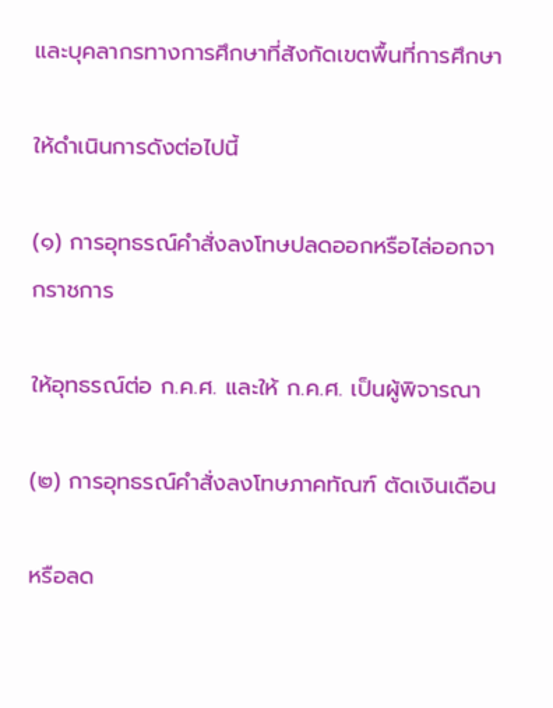และบุคลากรทางการศึกษาที่สังกัดเขตพื้นที่การศึกษา

ให้ดำเนินการดังต่อไปนี้

(๑) การอุทธรณ์คำสั่งลงโทษปลดออกหรือไล่ออกจากราชการ

ให้อุทธรณ์ต่อ ก.ค.ศ. และให้ ก.ค.ศ. เป็นผู้พิจารณา

(๒) การอุทธรณ์คำสั่งลงโทษภาคทัณฑ์ ตัดเงินเดือน

หรือลด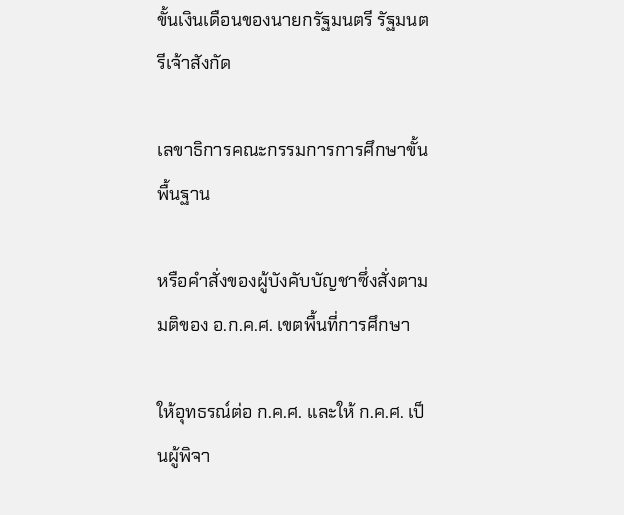ขั้นเงินเดือนของนายกรัฐมนตรี รัฐมนตรีเจ้าสังกัด

เลขาธิการคณะกรรมการการศึกษาขั้นพื้นฐาน

หรือคำสั่งของผู้บังคับบัญชาซึ่งสั่งตามมติของ อ.ก.ค.ศ. เขตพื้นที่การศึกษา

ให้อุทธรณ์ต่อ ก.ค.ศ. และให้ ก.ค.ศ. เป็นผู้พิจา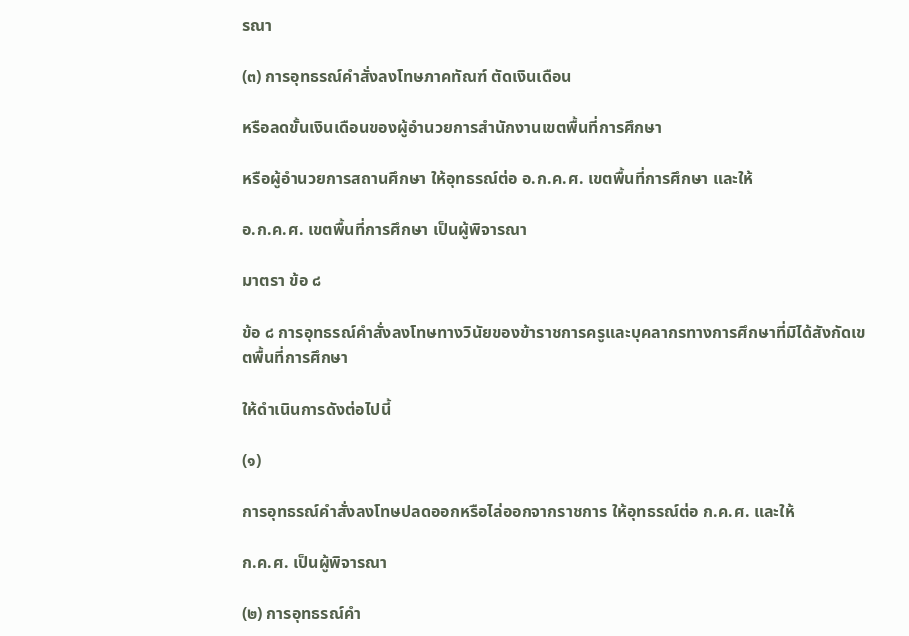รณา

(๓) การอุทธรณ์คำสั่งลงโทษภาคทัณฑ์ ตัดเงินเดือน

หรือลดขั้นเงินเดือนของผู้อำนวยการสำนักงานเขตพื้นที่การศึกษา

หรือผู้อำนวยการสถานศึกษา ให้อุทธรณ์ต่อ อ.ก.ค.ศ. เขตพื้นที่การศึกษา และให้

อ.ก.ค.ศ. เขตพื้นที่การศึกษา เป็นผู้พิจารณา

มาตรา ข้อ ๘

ข้อ ๘ การอุทธรณ์คำสั่งลงโทษทางวินัยของข้าราชการครูและบุคลากรทางการศึกษาที่มิได้สังกัดเขตพื้นที่การศึกษา

ให้ดำเนินการดังต่อไปนี้

(๑)

การอุทธรณ์คำสั่งลงโทษปลดออกหรือไล่ออกจากราชการ ให้อุทธรณ์ต่อ ก.ค.ศ. และให้

ก.ค.ศ. เป็นผู้พิจารณา

(๒) การอุทธรณ์คำ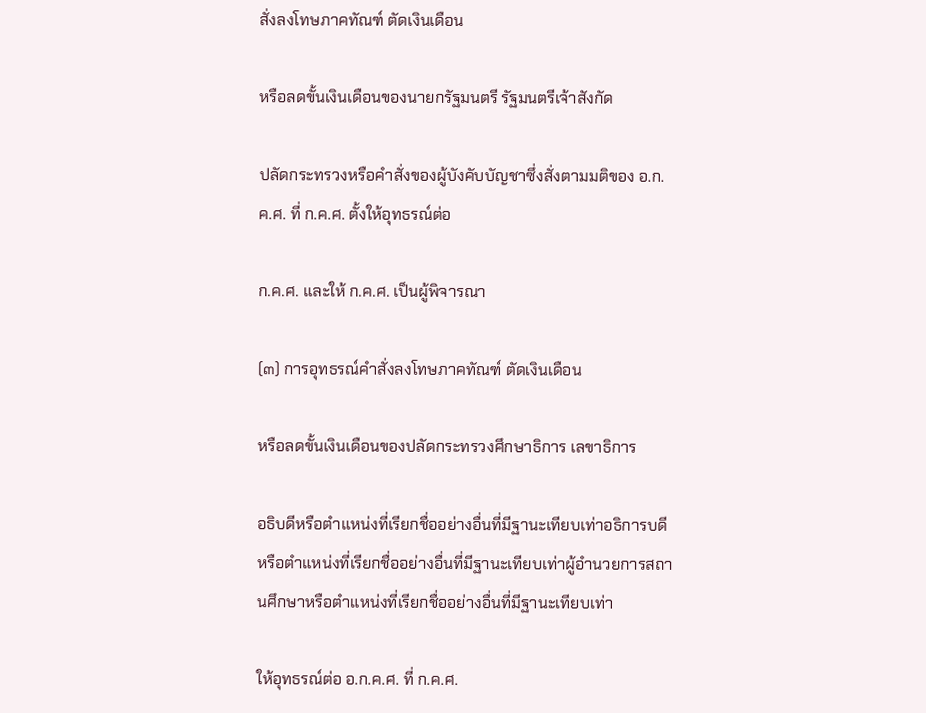สั่งลงโทษภาคทัณฑ์ ตัดเงินเดือน

หรือลดขั้นเงินเดือนของนายกรัฐมนตรี รัฐมนตรีเจ้าสังกัด

ปลัดกระทรวงหรือคำสั่งของผู้บังคับบัญชาซึ่งสั่งตามมติของ อ.ก.ค.ศ. ที่ ก.ค.ศ. ตั้งให้อุทธรณ์ต่อ

ก.ค.ศ. และให้ ก.ค.ศ. เป็นผู้พิจารณา

(๓) การอุทธรณ์คำสั่งลงโทษภาคทัณฑ์ ตัดเงินเดือน

หรือลดขั้นเงินเดือนของปลัดกระทรวงศึกษาธิการ เลขาธิการ

อธิบดีหรือตำแหน่งที่เรียกชื่ออย่างอื่นที่มีฐานะเทียบเท่าอธิการบดีหรือตำแหน่งที่เรียกชื่ออย่างอื่นที่มีฐานะเทียบเท่าผู้อำนวยการสถานศึกษาหรือตำแหน่งที่เรียกชื่ออย่างอื่นที่มีฐานะเทียบเท่า

ให้อุทธรณ์ต่อ อ.ก.ค.ศ. ที่ ก.ค.ศ.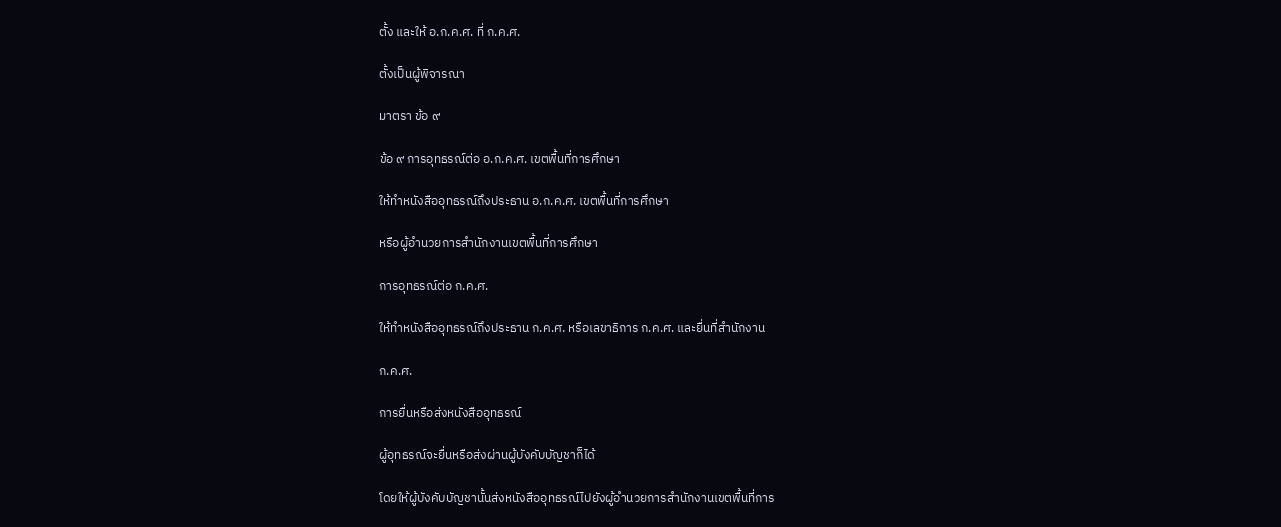ตั้ง และให้ อ.ก.ค.ศ. ที่ ก.ค.ศ.

ตั้งเป็นผู้พิจารณา

มาตรา ข้อ ๙

ข้อ ๙ การอุทธรณ์ต่อ อ.ก.ค.ศ. เขตพื้นที่การศึกษา

ให้ทำหนังสืออุทธรณ์ถึงประธาน อ.ก.ค.ศ. เขตพื้นที่การศึกษา

หรือผู้อำนวยการสำนักงานเขตพื้นที่การศึกษา

การอุทธรณ์ต่อ ก.ค.ศ.

ให้ทำหนังสืออุทธรณ์ถึงประธาน ก.ค.ศ. หรือเลขาธิการ ก.ค.ศ. และยื่นที่สำนักงาน

ก.ค.ศ.

การยื่นหรือส่งหนังสืออุทธรณ์

ผู้อุทธรณ์จะยื่นหรือส่งผ่านผู้บังคับบัญชาก็ได้

โดยให้ผู้บังคับบัญชานั้นส่งหนังสืออุทธรณ์ไปยังผู้อำนวยการสำนักงานเขตพื้นที่การ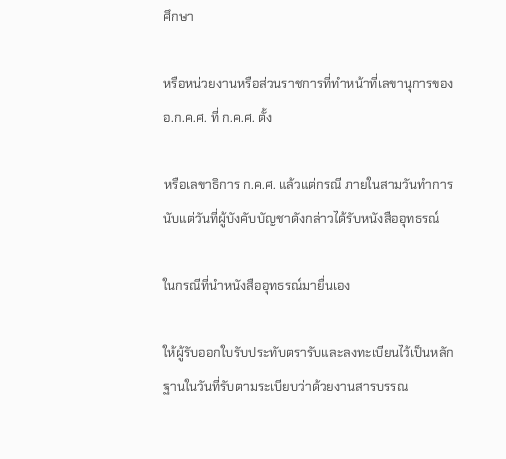ศึกษา

หรือหน่วยงานหรือส่วนราชการที่ทำหน้าที่เลขานุการของ อ.ก.ค.ศ. ที่ ก.ค.ศ. ตั้ง

หรือเลขาธิการ ก.ค.ศ. แล้วแต่กรณี ภายในสามวันทำการนับแต่วันที่ผู้บังคับบัญชาดังกล่าวได้รับหนังสืออุทธรณ์

ในกรณีที่นำหนังสืออุทธรณ์มายื่นเอง

ให้ผู้รับออกใบรับประทับตรารับและลงทะเบียนไว้เป็นหลักฐานในวันที่รับตามระเบียบว่าด้วยงานสารบรรณ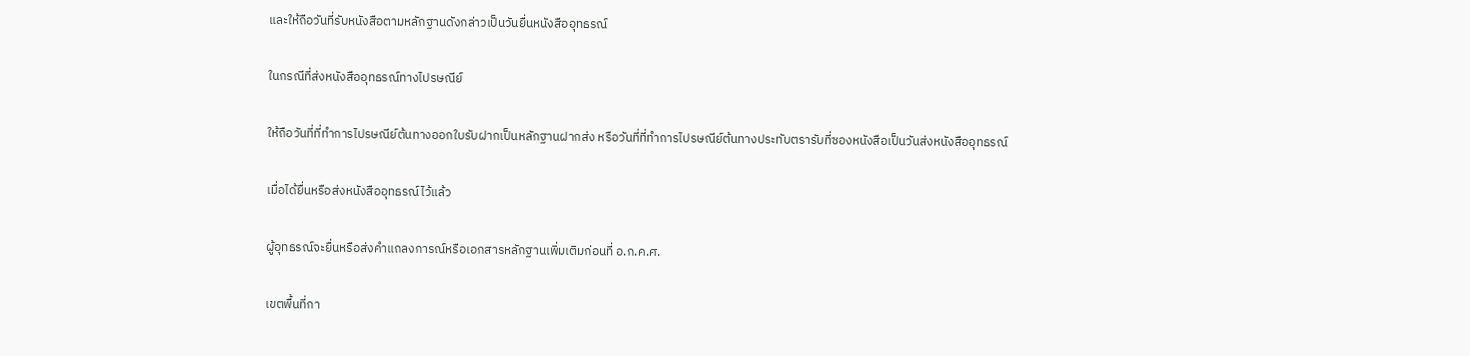และให้ถือวันที่รับหนังสือตามหลักฐานดังกล่าวเป็นวันยื่นหนังสืออุทธรณ์

ในกรณีที่ส่งหนังสืออุทธรณ์ทางไปรษณีย์

ให้ถือวันที่ที่ทำการไปรษณีย์ต้นทางออกใบรับฝากเป็นหลักฐานฝากส่ง หรือวันที่ที่ทำการไปรษณีย์ต้นทางประทับตรารับที่ซองหนังสือเป็นวันส่งหนังสืออุทธรณ์

เมื่อได้ยื่นหรือส่งหนังสืออุทธรณ์ไว้แล้ว

ผู้อุทธรณ์จะยื่นหรือส่งคำแถลงการณ์หรือเอกสารหลักฐานเพิ่มเติมก่อนที่ อ.ก.ค.ศ.

เขตพื้นที่กา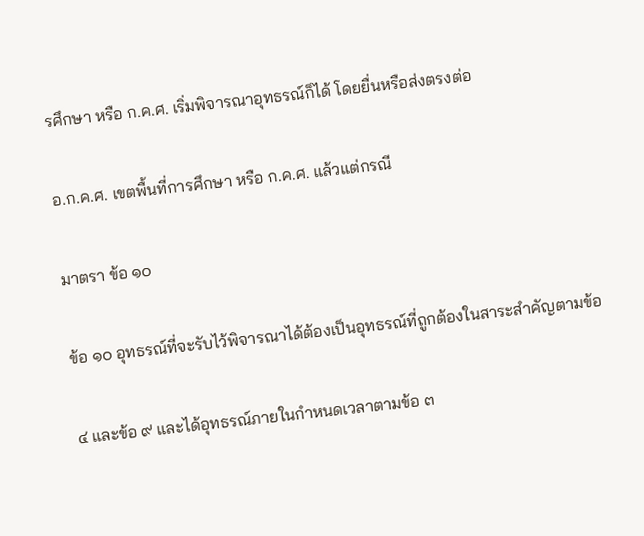รศึกษา หรือ ก.ค.ศ. เริ่มพิจารณาอุทธรณ์ก็ได้ โดยยื่นหรือส่งตรงต่อ

อ.ก.ค.ศ. เขตพื้นที่การศึกษา หรือ ก.ค.ศ. แล้วแต่กรณี

มาตรา ข้อ ๑๐

ข้อ ๑๐ อุทธรณ์ที่จะรับไว้พิจารณาได้ต้องเป็นอุทธรณ์ที่ถูกต้องในสาระสำคัญตามข้อ

๔ และข้อ ๙ และได้อุทธรณ์ภายในกำหนดเวลาตามข้อ ๓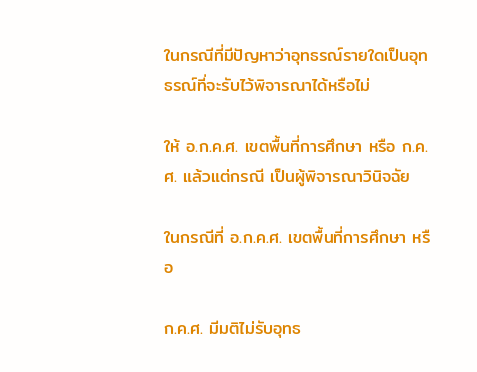ในกรณีที่มีปัญหาว่าอุทธรณ์รายใดเป็นอุทธรณ์ที่จะรับไว้พิจารณาได้หรือไม่

ให้ อ.ก.ค.ศ. เขตพื้นที่การศึกษา หรือ ก.ค.ศ. แล้วแต่กรณี เป็นผู้พิจารณาวินิจฉัย

ในกรณีที่ อ.ก.ค.ศ. เขตพื้นที่การศึกษา หรือ

ก.ค.ศ. มีมติไม่รับอุทธ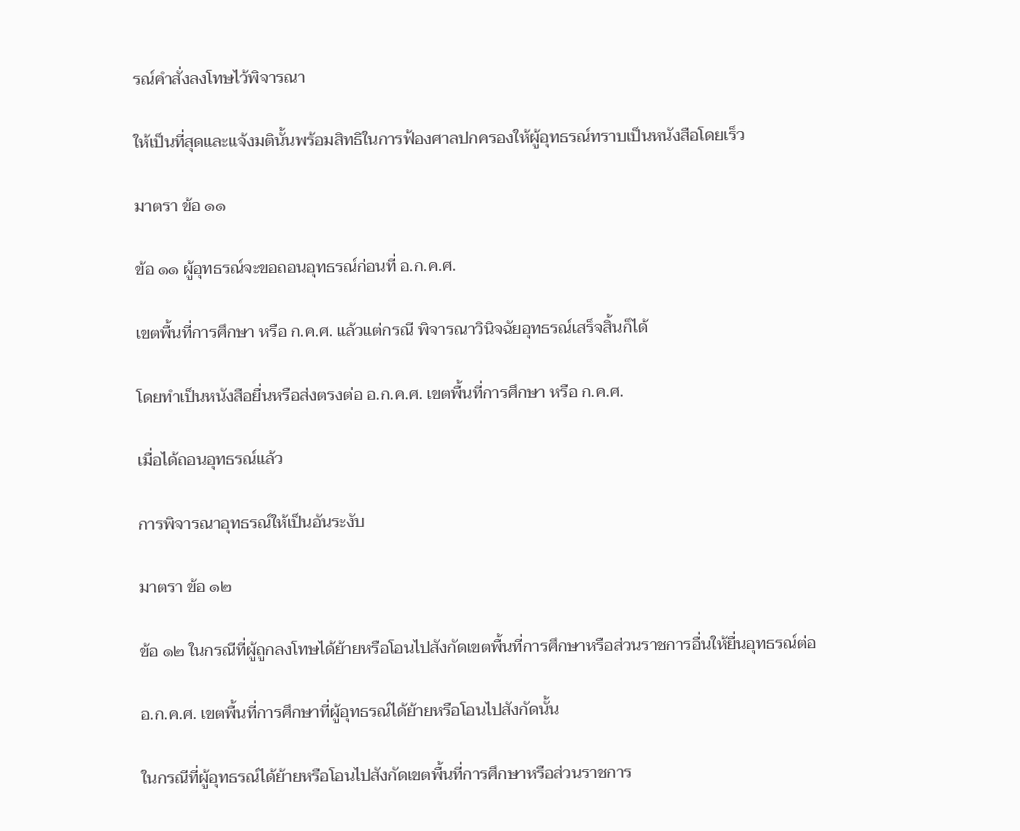รณ์คำสั่งลงโทษไว้พิจารณา

ให้เป็นที่สุดและแจ้งมตินั้นพร้อมสิทธิในการฟ้องศาลปกครองให้ผู้อุทธรณ์ทราบเป็นหนังสือโดยเร็ว

มาตรา ข้อ ๑๑

ข้อ ๑๑ ผู้อุทธรณ์จะขอถอนอุทธรณ์ก่อนที่ อ.ก.ค.ศ.

เขตพื้นที่การศึกษา หรือ ก.ค.ศ. แล้วแต่กรณี พิจารณาวินิจฉัยอุทธรณ์เสร็จสิ้นก็ได้

โดยทำเป็นหนังสือยื่นหรือส่งตรงต่อ อ.ก.ค.ศ. เขตพื้นที่การศึกษา หรือ ก.ค.ศ.

เมื่อได้ถอนอุทธรณ์แล้ว

การพิจารณาอุทธรณ์ให้เป็นอันระงับ

มาตรา ข้อ ๑๒

ข้อ ๑๒ ในกรณีที่ผู้ถูกลงโทษได้ย้ายหรือโอนไปสังกัดเขตพื้นที่การศึกษาหรือส่วนราชการอื่นให้ยื่นอุทธรณ์ต่อ

อ.ก.ค.ศ. เขตพื้นที่การศึกษาที่ผู้อุทธรณ์ได้ย้ายหรือโอนไปสังกัดนั้น

ในกรณีที่ผู้อุทธรณ์ได้ย้ายหรือโอนไปสังกัดเขตพื้นที่การศึกษาหรือส่วนราชการ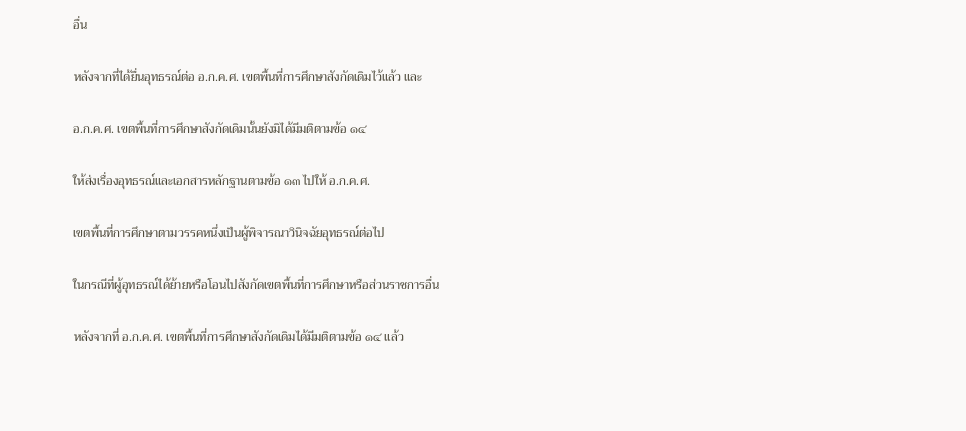อื่น

หลังจากที่ได้ยื่นอุทธรณ์ต่อ อ.ก.ค.ศ. เขตพื้นที่การศึกษาสังกัดเดิมไว้แล้ว และ

อ.ก.ค.ศ. เขตพื้นที่การศึกษาสังกัดเดิมนั้นยังมิได้มีมติตามข้อ ๑๔

ให้ส่งเรื่องอุทธรณ์และเอกสารหลักฐานตามข้อ ๑๓ ไปให้ อ.ก.ค.ศ.

เขตพื้นที่การศึกษาตามวรรคหนึ่งเป็นผู้พิจารณาวินิจฉัยอุทธรณ์ต่อไป

ในกรณีที่ผู้อุทธรณ์ได้ย้ายหรือโอนไปสังกัดเขตพื้นที่การศึกษาหรือส่วนราชการอื่น

หลังจากที่ อ.ก.ค.ศ. เขตพื้นที่การศึกษาสังกัดเดิมได้มีมติตามข้อ ๑๔ แล้ว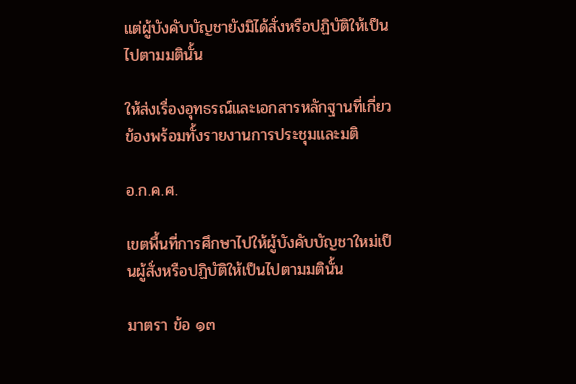แต่ผู้บังคับบัญชายังมิได้สั่งหรือปฏิบัติให้เป็นไปตามมตินั้น

ให้ส่งเรื่องอุทธรณ์และเอกสารหลักฐานที่เกี่ยวข้องพร้อมทั้งรายงานการประชุมและมติ

อ.ก.ค.ศ.

เขตพื้นที่การศึกษาไปให้ผู้บังคับบัญชาใหม่เป็นผู้สั่งหรือปฏิบัติให้เป็นไปตามมตินั้น

มาตรา ข้อ ๑๓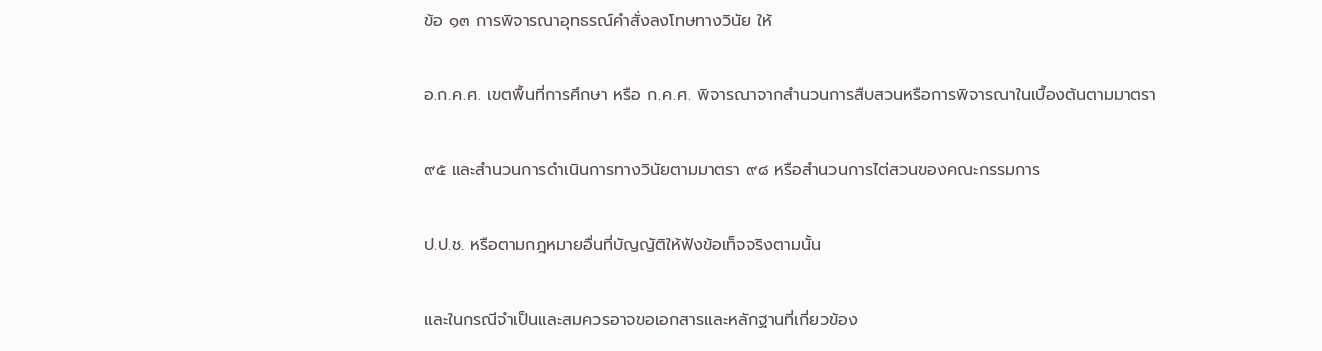ข้อ ๑๓ การพิจารณาอุทธรณ์คำสั่งลงโทษทางวินัย ให้

อ.ก.ค.ศ. เขตพื้นที่การศึกษา หรือ ก.ค.ศ. พิจารณาจากสำนวนการสืบสวนหรือการพิจารณาในเบื้องต้นตามมาตรา

๙๕ และสำนวนการดำเนินการทางวินัยตามมาตรา ๙๘ หรือสำนวนการไต่สวนของคณะกรรมการ

ป.ป.ช. หรือตามกฎหมายอื่นที่บัญญัติให้ฟังข้อเท็จจริงตามนั้น

และในกรณีจำเป็นและสมควรอาจขอเอกสารและหลักฐานที่เกี่ยวข้อง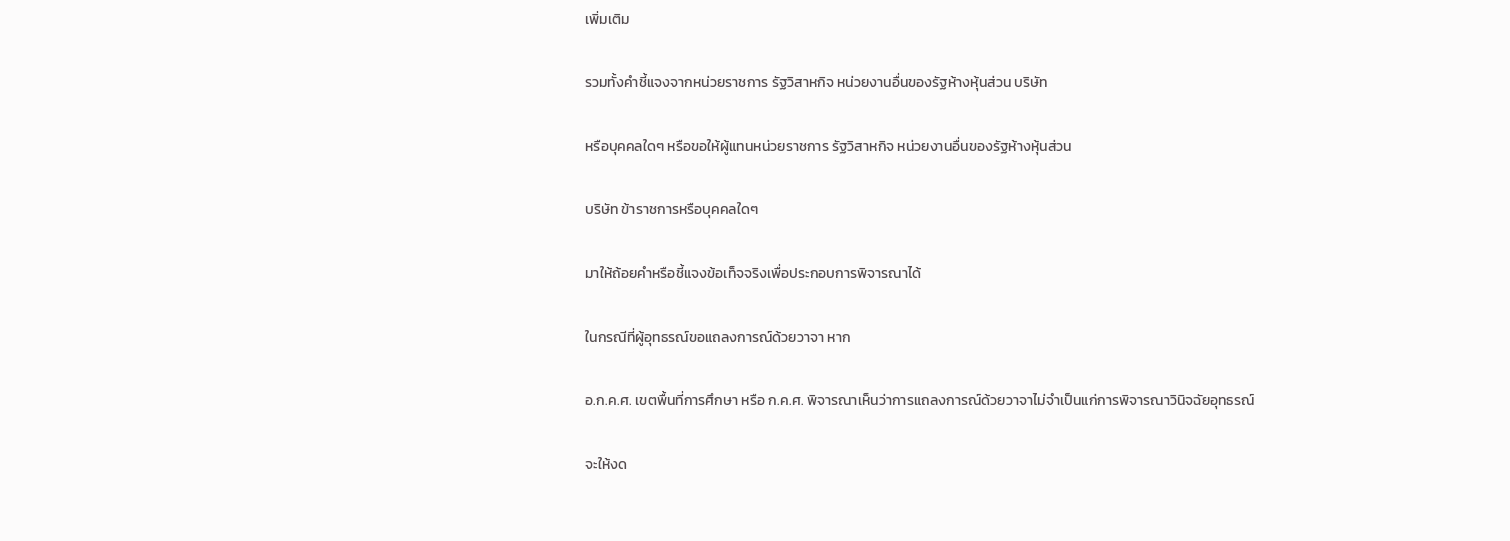เพิ่มเติม

รวมทั้งคำชี้แจงจากหน่วยราชการ รัฐวิสาหกิจ หน่วยงานอื่นของรัฐห้างหุ้นส่วน บริษัท

หรือบุคคลใดๆ หรือขอให้ผู้แทนหน่วยราชการ รัฐวิสาหกิจ หน่วยงานอื่นของรัฐห้างหุ้นส่วน

บริษัท ข้าราชการหรือบุคคลใดๆ

มาให้ถ้อยคำหรือชี้แจงข้อเท็จจริงเพื่อประกอบการพิจารณาได้

ในกรณีที่ผู้อุทธรณ์ขอแถลงการณ์ด้วยวาจา หาก

อ.ก.ค.ศ. เขตพื้นที่การศึกษา หรือ ก.ค.ศ. พิจารณาเห็นว่าการแถลงการณ์ด้วยวาจาไม่จำเป็นแก่การพิจารณาวินิจฉัยอุทธรณ์

จะให้งด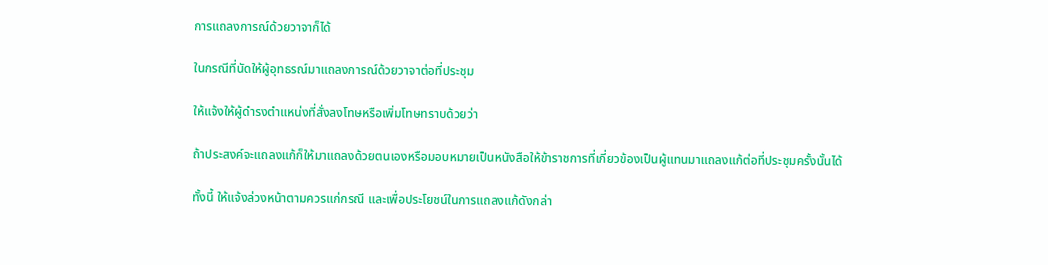การแถลงการณ์ด้วยวาจาก็ได้

ในกรณีที่นัดให้ผู้อุทธรณ์มาแถลงการณ์ด้วยวาจาต่อที่ประชุม

ให้แจ้งให้ผู้ดำรงตำแหน่งที่สั่งลงโทษหรือเพิ่มโทษทราบด้วยว่า

ถ้าประสงค์จะแถลงแก้ก็ให้มาแถลงด้วยตนเองหรือมอบหมายเป็นหนังสือให้ข้าราชการที่เกี่ยวข้องเป็นผู้แทนมาแถลงแก้ต่อที่ประชุมครั้งนั้นได้

ทั้งนี้ ให้แจ้งล่วงหน้าตามควรแก่กรณี และเพื่อประโยชน์ในการแถลงแก้ดังกล่า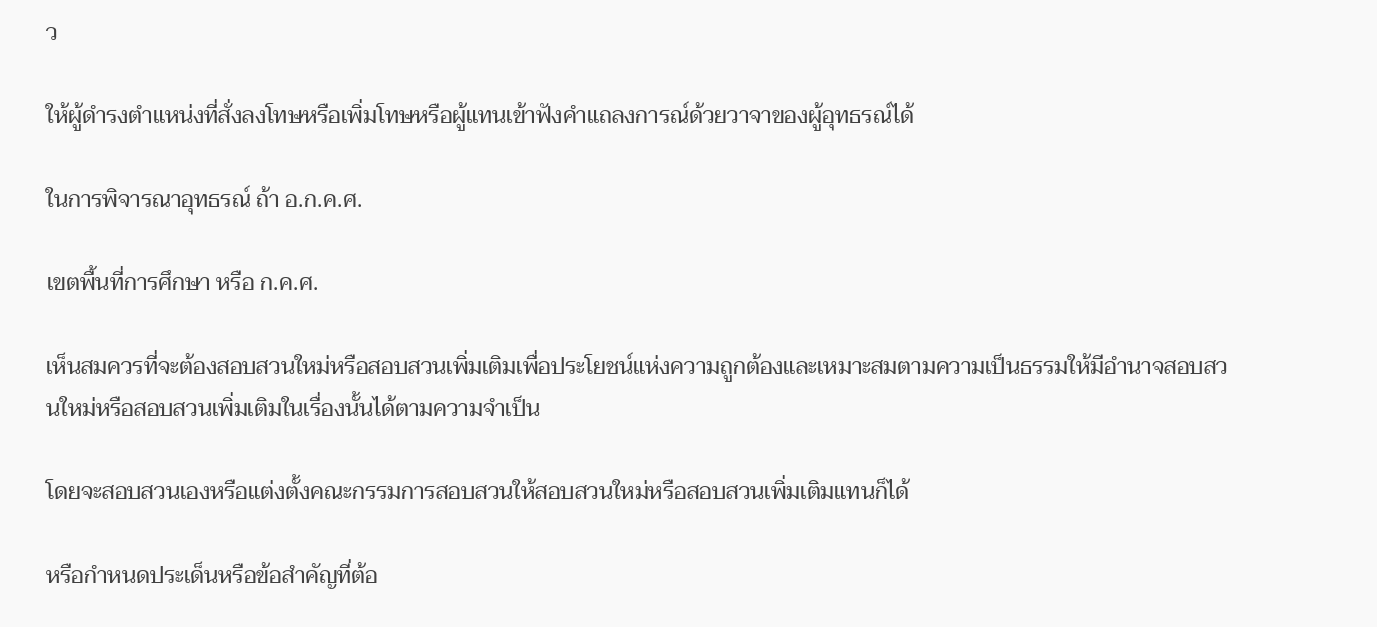ว

ให้ผู้ดำรงตำแหน่งที่สั่งลงโทษหรือเพิ่มโทษหรือผู้แทนเข้าฟังคำแถลงการณ์ด้วยวาจาของผู้อุทธรณ์ได้

ในการพิจารณาอุทธรณ์ ถ้า อ.ก.ค.ศ.

เขตพื้นที่การศึกษา หรือ ก.ค.ศ.

เห็นสมควรที่จะต้องสอบสวนใหม่หรือสอบสวนเพิ่มเติมเพื่อประโยชน์แห่งความถูกต้องและเหมาะสมตามความเป็นธรรมให้มีอำนาจสอบสวนใหม่หรือสอบสวนเพิ่มเติมในเรื่องนั้นได้ตามความจำเป็น

โดยจะสอบสวนเองหรือแต่งตั้งคณะกรรมการสอบสวนให้สอบสวนใหม่หรือสอบสวนเพิ่มเติมแทนก็ได้

หรือกำหนดประเด็นหรือข้อสำคัญที่ต้อ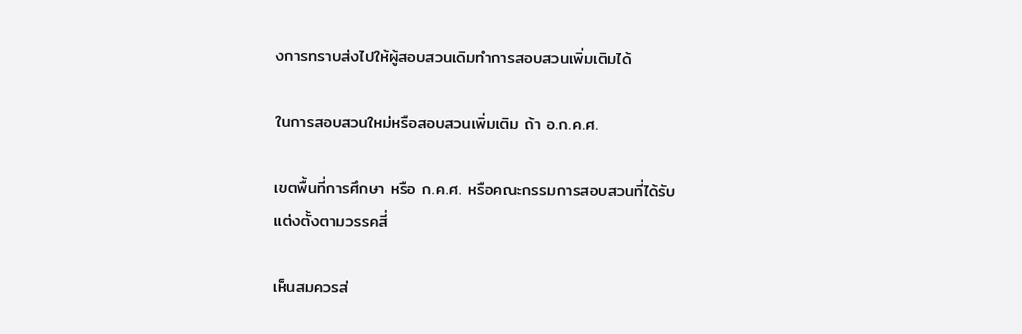งการทราบส่งไปให้ผู้สอบสวนเดิมทำการสอบสวนเพิ่มเติมได้

ในการสอบสวนใหม่หรือสอบสวนเพิ่มเติม ถ้า อ.ก.ค.ศ.

เขตพื้นที่การศึกษา หรือ ก.ค.ศ. หรือคณะกรรมการสอบสวนที่ได้รับแต่งตั้งตามวรรคสี่

เห็นสมควรส่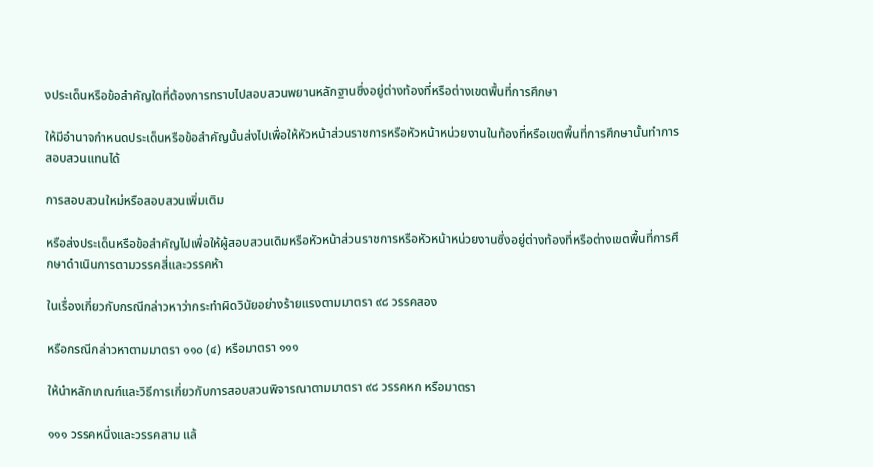งประเด็นหรือข้อสำคัญใดที่ต้องการทราบไปสอบสวนพยานหลักฐานซึ่งอยู่ต่างท้องที่หรือต่างเขตพื้นที่การศึกษา

ให้มีอำนาจกำหนดประเด็นหรือข้อสำคัญนั้นส่งไปเพื่อให้หัวหน้าส่วนราชการหรือหัวหน้าหน่วยงานในท้องที่หรือเขตพื้นที่การศึกษานั้นทำการสอบสวนแทนได้

การสอบสวนใหม่หรือสอบสวนเพิ่มเติม

หรือส่งประเด็นหรือข้อสำคัญไปเพื่อให้ผู้สอบสวนเดิมหรือหัวหน้าส่วนราชการหรือหัวหน้าหน่วยงานซึ่งอยู่ต่างท้องที่หรือต่างเขตพื้นที่การศึกษาดำเนินการตามวรรคสี่และวรรคห้า

ในเรื่องเกี่ยวกับกรณีกล่าวหาว่ากระทำผิดวินัยอย่างร้ายแรงตามมาตรา ๙๘ วรรคสอง

หรือกรณีกล่าวหาตามมาตรา ๑๑๐ (๔) หรือมาตรา ๑๑๑

ให้นำหลักเกณฑ์และวิธีการเกี่ยวกับการสอบสวนพิจารณาตามมาตรา ๙๘ วรรคหก หรือมาตรา

๑๑๑ วรรคหนึ่งและวรรคสาม แล้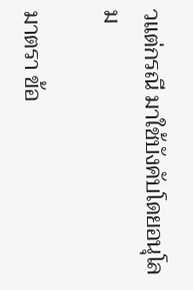วแต่กรณี มาใช้บังคับโดยอนุโลม

มาตรา ข้อ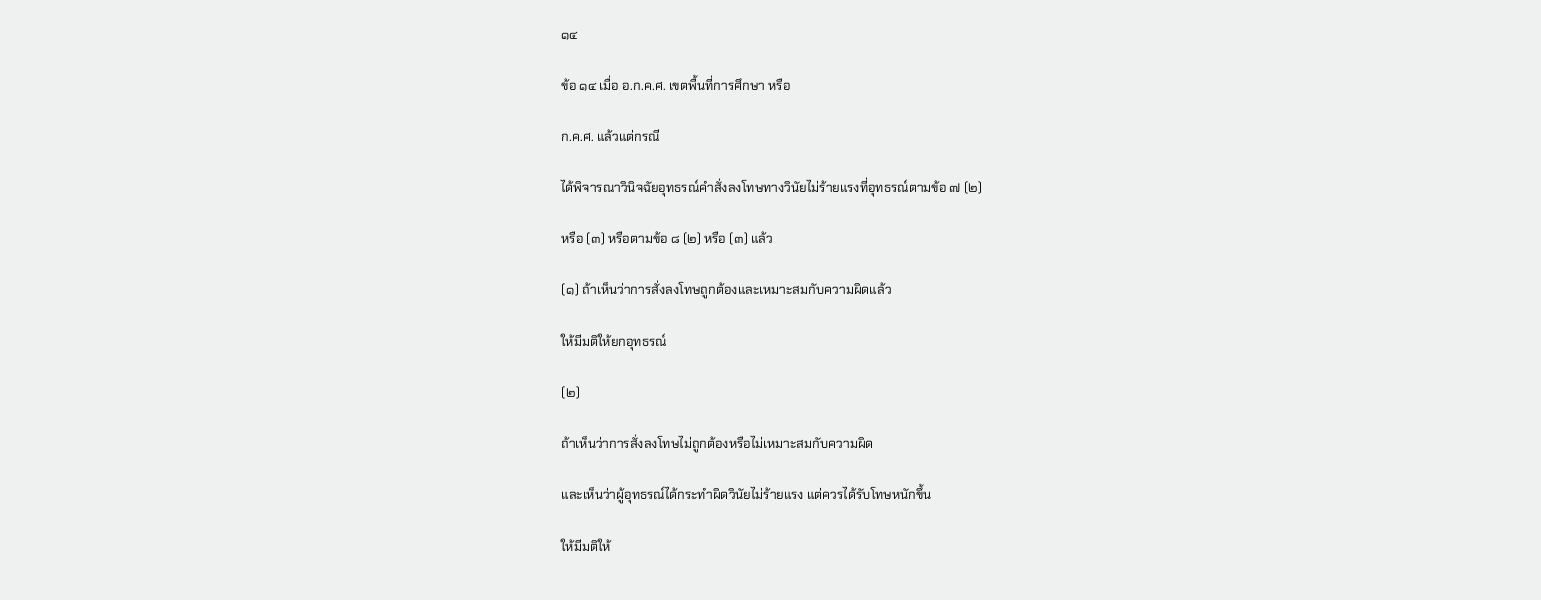๑๔

ข้อ ๑๔ เมื่อ อ.ก.ค.ศ. เขตพื้นที่การศึกษา หรือ

ก.ค.ศ. แล้วแต่กรณี

ได้พิจารณาวินิจฉัยอุทธรณ์คำสั่งลงโทษทางวินัยไม่ร้ายแรงที่อุทธรณ์ตามข้อ ๗ (๒)

หรือ (๓) หรือตามข้อ ๘ (๒) หรือ (๓) แล้ว

(๑) ถ้าเห็นว่าการสั่งลงโทษถูกต้องและเหมาะสมกับความผิดแล้ว

ให้มีมติให้ยกอุทธรณ์

(๒)

ถ้าเห็นว่าการสั่งลงโทษไม่ถูกต้องหรือไม่เหมาะสมกับความผิด

และเห็นว่าผู้อุทธรณ์ได้กระทำผิดวินัยไม่ร้ายแรง แต่ควรได้รับโทษหนักขึ้น

ให้มีมติให้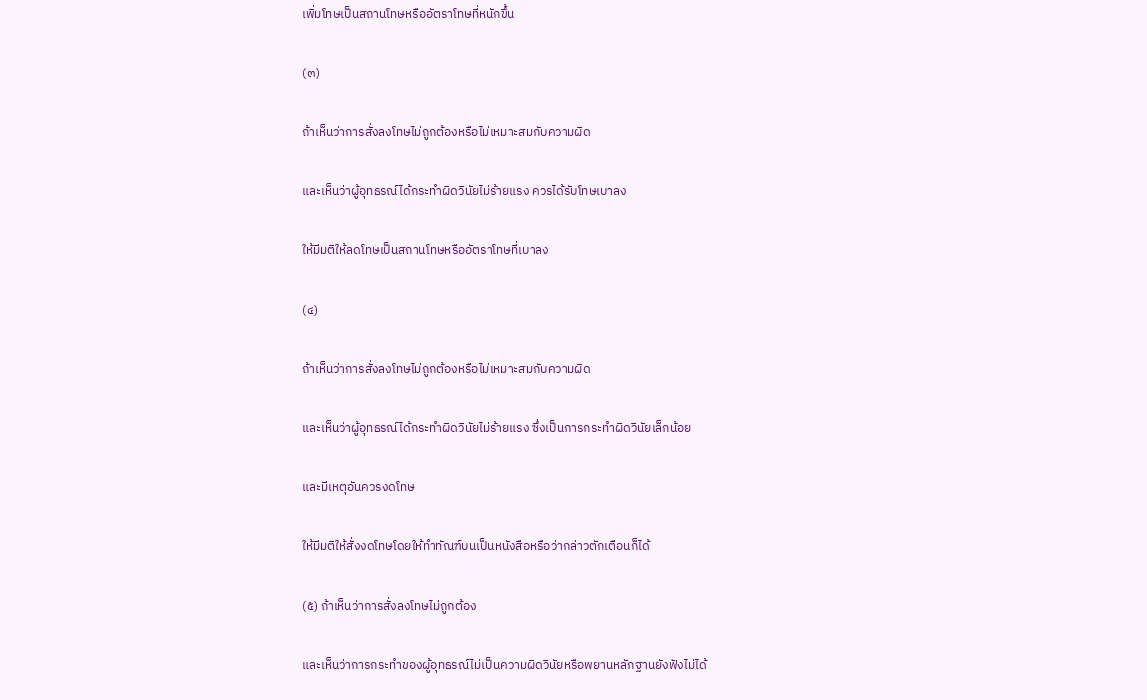เพิ่มโทษเป็นสถานโทษหรืออัตราโทษที่หนักขึ้น

(๓)

ถ้าเห็นว่าการสั่งลงโทษไม่ถูกต้องหรือไม่เหมาะสมกับความผิด

และเห็นว่าผู้อุทธรณ์ได้กระทำผิดวินัยไม่ร้ายแรง ควรได้รับโทษเบาลง

ให้มีมติให้ลดโทษเป็นสถานโทษหรืออัตราโทษที่เบาลง

(๔)

ถ้าเห็นว่าการสั่งลงโทษไม่ถูกต้องหรือไม่เหมาะสมกับความผิด

และเห็นว่าผู้อุทธรณ์ได้กระทำผิดวินัยไม่ร้ายแรง ซึ่งเป็นการกระทำผิดวินัยเล็กน้อย

และมีเหตุอันควรงดโทษ

ให้มีมติให้สั่งงดโทษโดยให้ทำทัณฑ์บนเป็นหนังสือหรือว่ากล่าวตักเตือนก็ได้

(๕) ถ้าเห็นว่าการสั่งลงโทษไม่ถูกต้อง

และเห็นว่าการกระทำของผู้อุทธรณ์ไม่เป็นความผิดวินัยหรือพยานหลักฐานยังฟังไม่ได้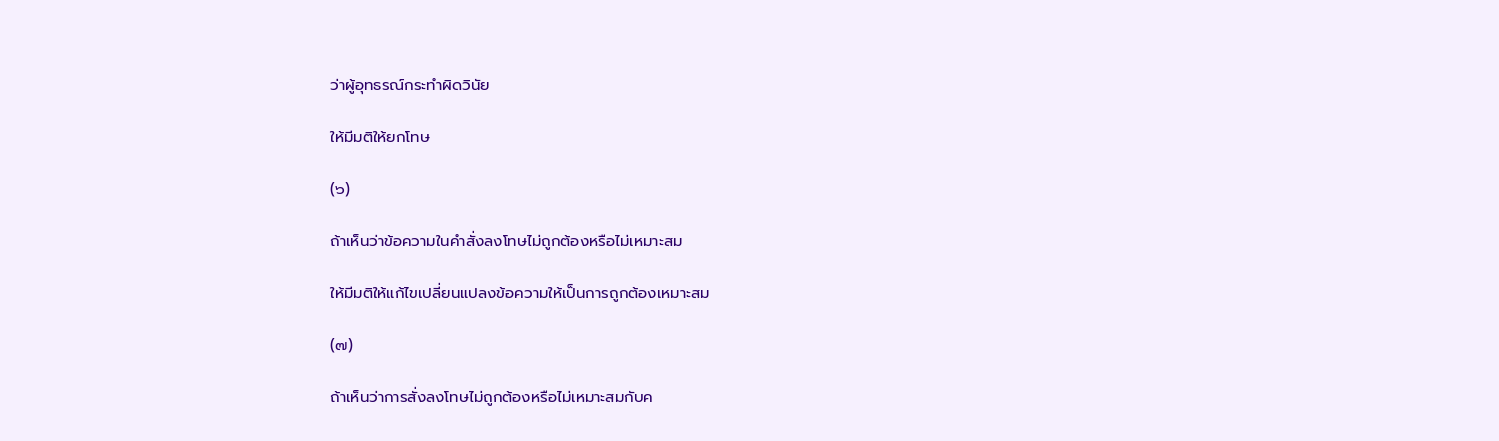ว่าผู้อุทธรณ์กระทำผิดวินัย

ให้มีมติให้ยกโทษ

(๖)

ถ้าเห็นว่าข้อความในคำสั่งลงโทษไม่ถูกต้องหรือไม่เหมาะสม

ให้มีมติให้แก้ไขเปลี่ยนแปลงข้อความให้เป็นการถูกต้องเหมาะสม

(๗)

ถ้าเห็นว่าการสั่งลงโทษไม่ถูกต้องหรือไม่เหมาะสมกับค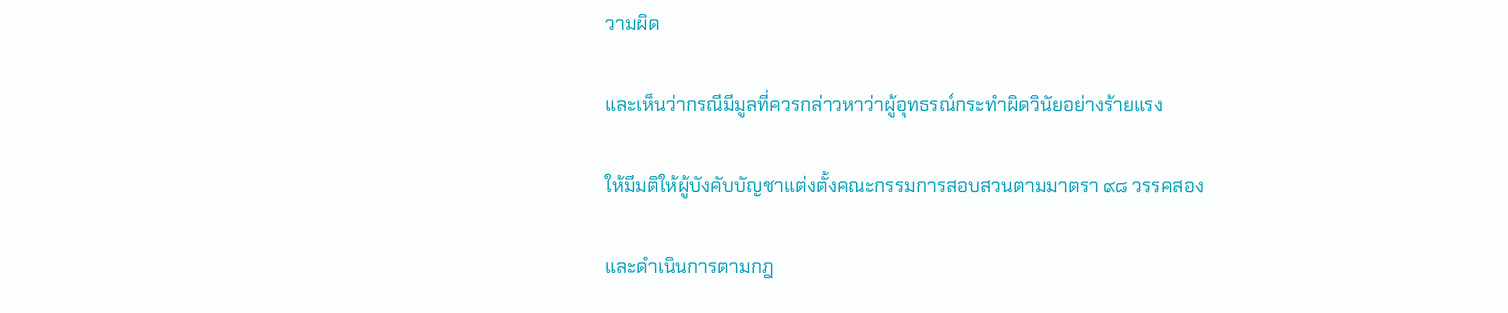วามผิด

และเห็นว่ากรณีมีมูลที่ควรกล่าวหาว่าผู้อุทธรณ์กระทำผิดวินัยอย่างร้ายแรง

ให้มีมติให้ผู้บังคับบัญชาแต่งตั้งคณะกรรมการสอบสวนตามมาตรา ๙๘ วรรคสอง

และดำเนินการตามกฎ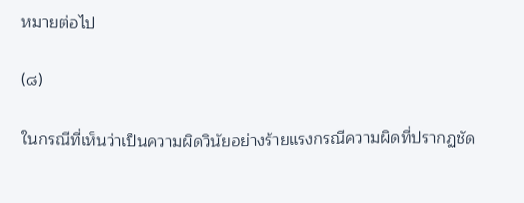หมายต่อไป

(๘)

ในกรณีที่เห็นว่าเป็นความผิดวินัยอย่างร้ายแรงกรณีความผิดที่ปรากฏชัด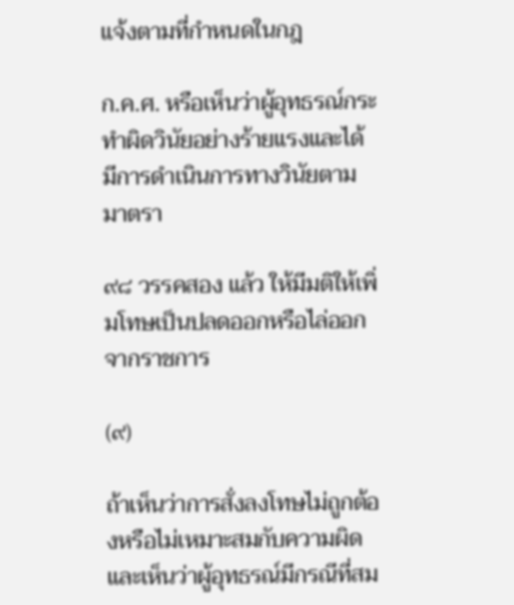แจ้งตามที่กำหนดในกฎ

ก.ค.ศ. หรือเห็นว่าผู้อุทธรณ์กระทำผิดวินัยอย่างร้ายแรงและได้มีการดำเนินการทางวินัยตามมาตรา

๙๘ วรรคสอง แล้ว ให้มีมติให้เพิ่มโทษเป็นปลดออกหรือไล่ออกจากราชการ

(๙)

ถ้าเห็นว่าการสั่งลงโทษไม่ถูกต้องหรือไม่เหมาะสมกับความผิดและเห็นว่าผู้อุทธรณ์มีกรณีที่สม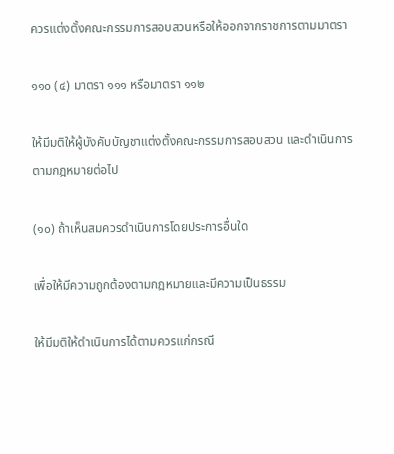ควรแต่งตั้งคณะกรรมการสอบสวนหรือให้ออกจากราชการตามมาตรา

๑๑๐ (๔) มาตรา ๑๑๑ หรือมาตรา ๑๑๒

ให้มีมติให้ผู้บังคับบัญชาแต่งตั้งคณะกรรมการสอบสวน และดำเนินการตามกฎหมายต่อไป

(๑๐) ถ้าเห็นสมควรดำเนินการโดยประการอื่นใด

เพื่อให้มีความถูกต้องตามกฎหมายและมีความเป็นธรรม

ให้มีมติให้ดำเนินการได้ตามควรแก่กรณี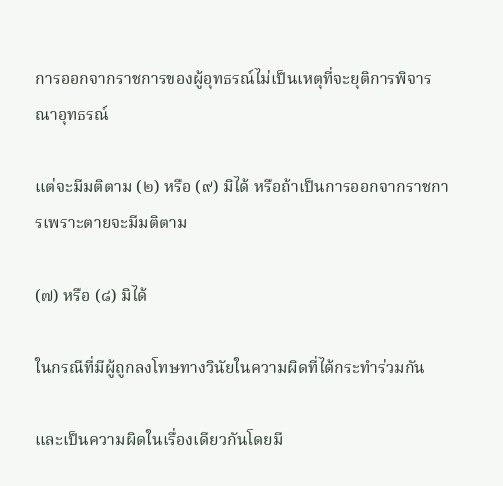การออกจากราชการของผู้อุทธรณ์ไม่เป็นเหตุที่จะยุติการพิจารณาอุทธรณ์

แต่จะมีมติตาม (๒) หรือ (๙) มิได้ หรือถ้าเป็นการออกจากราชการเพราะตายจะมีมติตาม

(๗) หรือ (๘) มิได้

ในกรณีที่มีผู้ถูกลงโทษทางวินัยในความผิดที่ได้กระทำร่วมกัน

และเป็นความผิดในเรื่องเดียวกันโดยมี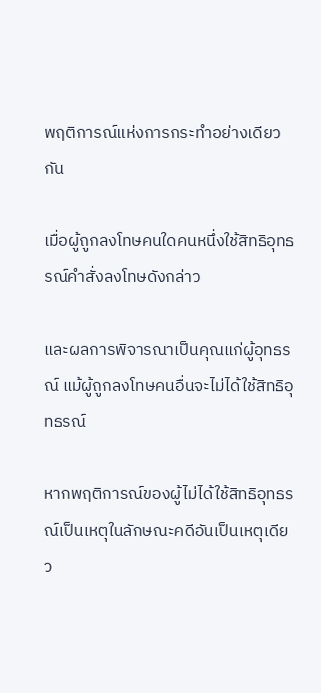พฤติการณ์แห่งการกระทำอย่างเดียวกัน

เมื่อผู้ถูกลงโทษคนใดคนหนึ่งใช้สิทธิอุทธรณ์คำสั่งลงโทษดังกล่าว

และผลการพิจารณาเป็นคุณแก่ผู้อุทธรณ์ แม้ผู้ถูกลงโทษคนอื่นจะไม่ได้ใช้สิทธิอุทธรณ์

หากพฤติการณ์ของผู้ไม่ได้ใช้สิทธิอุทธรณ์เป็นเหตุในลักษณะคดีอันเป็นเหตุเดียว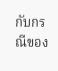กับกรณีของ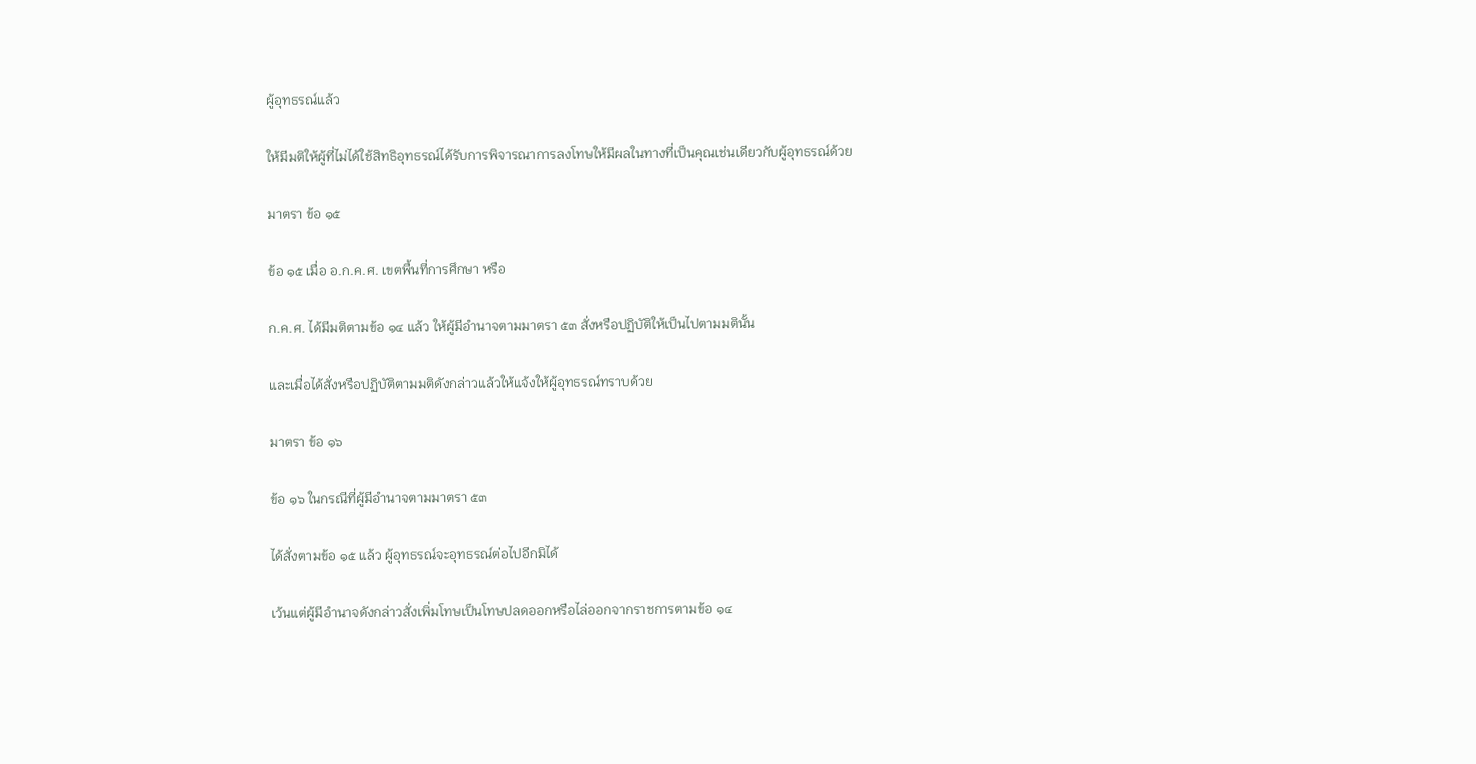ผู้อุทธรณ์แล้ว

ให้มีมติให้ผู้ที่ไม่ได้ใช้สิทธิอุทธรณ์ได้รับการพิจารณาการลงโทษให้มีผลในทางที่เป็นคุณเช่นเดียวกับผู้อุทธรณ์ด้วย

มาตรา ข้อ ๑๕

ข้อ ๑๕ เมื่อ อ.ก.ค.ศ. เขตพื้นที่การศึกษา หรือ

ก.ค.ศ. ได้มีมติตามข้อ ๑๔ แล้ว ให้ผู้มีอำนาจตามมาตรา ๕๓ สั่งหรือปฏิบัติให้เป็นไปตามมตินั้น

และเมื่อได้สั่งหรือปฏิบัติตามมติดังกล่าวแล้วให้แจ้งให้ผู้อุทธรณ์ทราบด้วย

มาตรา ข้อ ๑๖

ข้อ ๑๖ ในกรณีที่ผู้มีอำนาจตามมาตรา ๕๓

ได้สั่งตามข้อ ๑๕ แล้ว ผู้อุทธรณ์จะอุทธรณ์ต่อไปอีกมิได้

เว้นแต่ผู้มีอำนาจดังกล่าวสั่งเพิ่มโทษเป็นโทษปลดออกหรือไล่ออกจากราชการตามข้อ ๑๔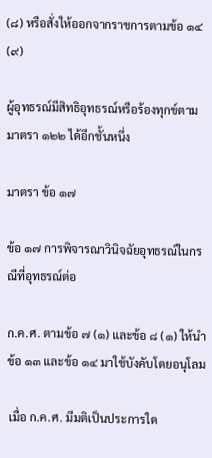(๘) หรือสั่งให้ออกจากราชการตามข้อ ๑๔ (๙)

ผู้อุทธรณ์มีสิทธิอุทธรณ์หรือร้องทุกข์ตามมาตรา ๑๒๒ ได้อีกชั้นหนึ่ง

มาตรา ข้อ ๑๗

ข้อ ๑๗ การพิจารณาวินิจฉัยอุทธรณ์ในกรณีที่อุทธรณ์ต่อ

ก.ค.ศ. ตามข้อ ๗ (๑) และข้อ ๘ (๑) ให้นำข้อ ๑๓ และข้อ ๑๔ มาใช้บังคับโดยอนุโลม

เมื่อ ก.ค.ศ. มีมติเป็นประการใด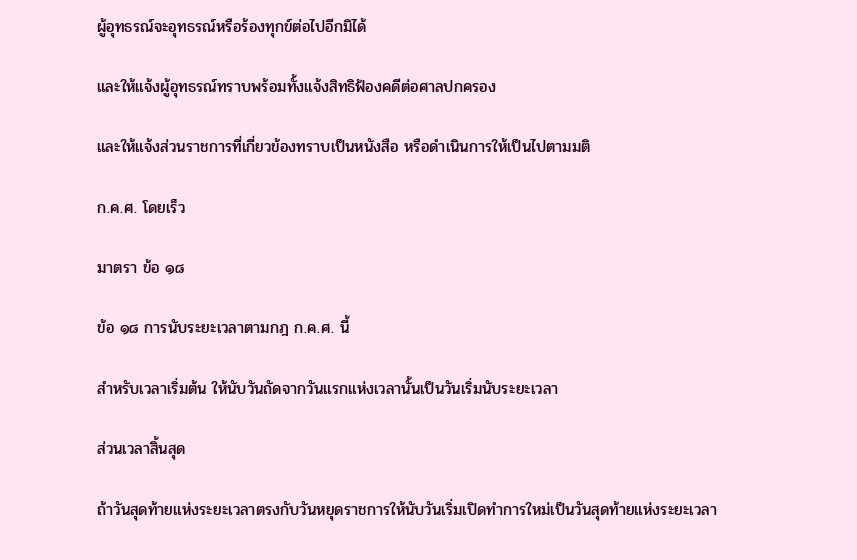ผู้อุทธรณ์จะอุทธรณ์หรือร้องทุกข์ต่อไปอีกมิได้

และให้แจ้งผู้อุทธรณ์ทราบพร้อมทั้งแจ้งสิทธิฟ้องคดีต่อศาลปกครอง

และให้แจ้งส่วนราชการที่เกี่ยวข้องทราบเป็นหนังสือ หรือดำเนินการให้เป็นไปตามมติ

ก.ค.ศ. โดยเร็ว

มาตรา ข้อ ๑๘

ข้อ ๑๘ การนับระยะเวลาตามกฎ ก.ค.ศ. นี้

สำหรับเวลาเริ่มต้น ให้นับวันถัดจากวันแรกแห่งเวลานั้นเป็นวันเริ่มนับระยะเวลา

ส่วนเวลาสิ้นสุด

ถ้าวันสุดท้ายแห่งระยะเวลาตรงกับวันหยุดราชการให้นับวันเริ่มเปิดทำการใหม่เป็นวันสุดท้ายแห่งระยะเวลา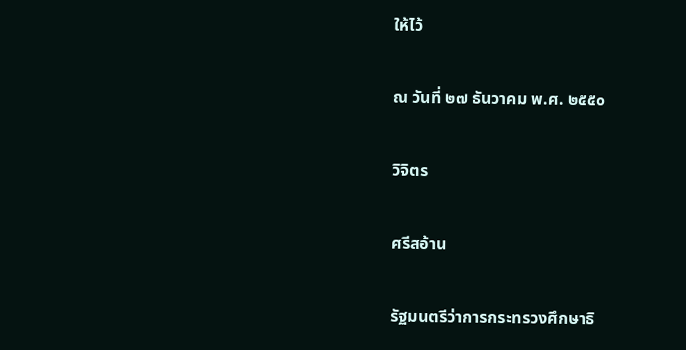ให้ไว้

ณ วันที่ ๒๗ ธันวาคม พ.ศ. ๒๕๕๐

วิจิตร

ศรีสอ้าน

รัฐมนตรีว่าการกระทรวงศึกษาธิ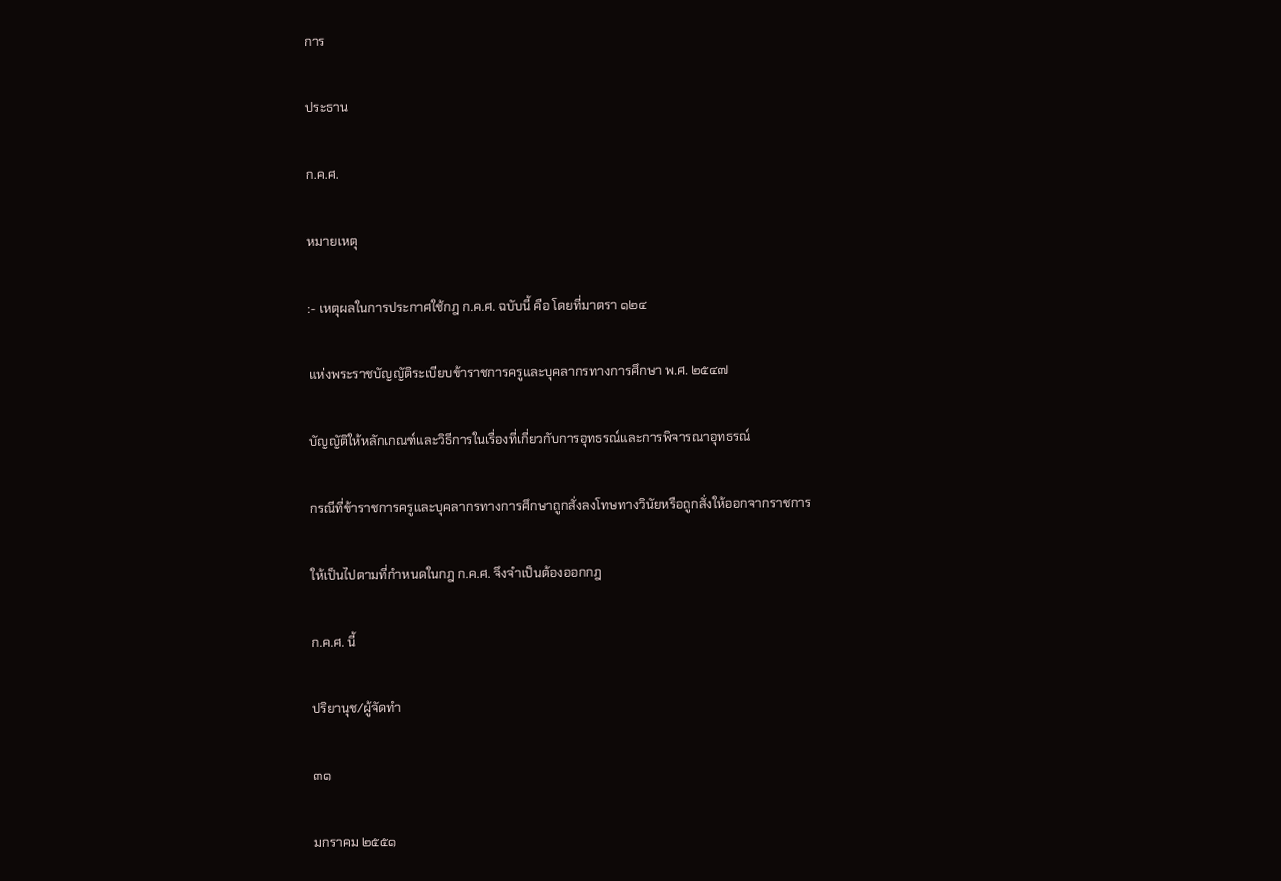การ

ประธาน

ก.ค.ศ.

หมายเหตุ

:- เหตุผลในการประกาศใช้กฎ ก.ค.ศ. ฉบับนี้ คือ โดยที่มาตรา ๑๒๔

แห่งพระราชบัญญัติระเบียบข้าราชการครูและบุคลากรทางการศึกษา พ.ศ. ๒๕๔๗

บัญญัติให้หลักเกณฑ์และวิธีการในเรื่องที่เกี่ยวกับการอุทธรณ์และการพิจารณาอุทธรณ์

กรณีที่ข้าราชการครูและบุคลากรทางการศึกษาถูกสั่งลงโทษทางวินัยหรือถูกสั่งให้ออกจากราชการ

ให้เป็นไปตามที่กำหนดในกฎ ก.ค.ศ. จึงจำเป็นต้องออกกฎ

ก.ค.ศ. นี้

ปริยานุช/ผู้จัดทำ

๓๑

มกราคม ๒๕๕๑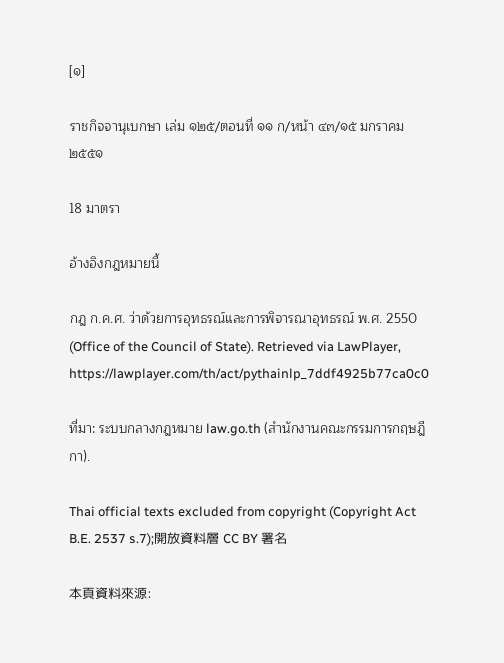[๑]

ราชกิจจานุเบกษา เล่ม ๑๒๕/ตอนที่ ๑๑ ก/หน้า ๔๓/๑๕ มกราคม ๒๕๕๑

18 มาตรา

อ้างอิงกฎหมายนี้

กฎ ก.ค.ศ. ว่าด้วยการอุทธรณ์และการพิจารณาอุทธรณ์ พ.ศ. 2550 (Office of the Council of State). Retrieved via LawPlayer, https://lawplayer.com/th/act/pythainlp_7ddf4925b77ca0c0

ที่มา: ระบบกลางกฎหมาย law.go.th (สำนักงานคณะกรรมการกฤษฎีกา).

Thai official texts excluded from copyright (Copyright Act B.E. 2537 s.7);開放資料層 CC BY 署名

本頁資料來源: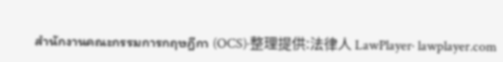สำนักงานคณะกรรมการกฤษฎีกา (OCS)·整理提供:法律人 LawPlayer· lawplayer.com